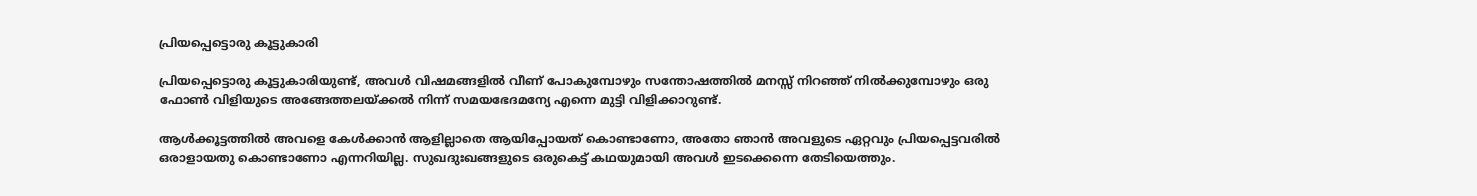പ്രിയപ്പെട്ടൊരു കൂട്ടുകാരി

പ്രിയപ്പെട്ടൊരു കൂട്ടുകാരിയുണ്ട്, അവൾ വിഷമങ്ങളിൽ വീണ് പോകുമ്പോഴും സന്തോഷത്തിൽ മനസ്സ് നിറഞ്ഞ് നിൽക്കുമ്പോഴും ഒരു ഫോൺ വിളിയുടെ അങ്ങേത്തലയ്ക്കൽ നിന്ന് സമയഭേദമന്യേ എന്നെ മുട്ടി വിളിക്കാറുണ്ട്.

ആൾക്കൂട്ടത്തിൽ അവളെ കേൾക്കാൻ ആളില്ലാതെ ആയിപ്പോയത്‌ കൊണ്ടാണോ, അതോ ഞാൻ അവളുടെ ഏറ്റവും പ്രിയപ്പെട്ടവരിൽ ഒരാളായതു കൊണ്ടാണോ എന്നറിയില്ല. സുഖദുഃഖങ്ങളുടെ ഒരുകെട്ട് കഥയുമായി അവൾ ഇടക്കെന്നെ തേടിയെത്തും.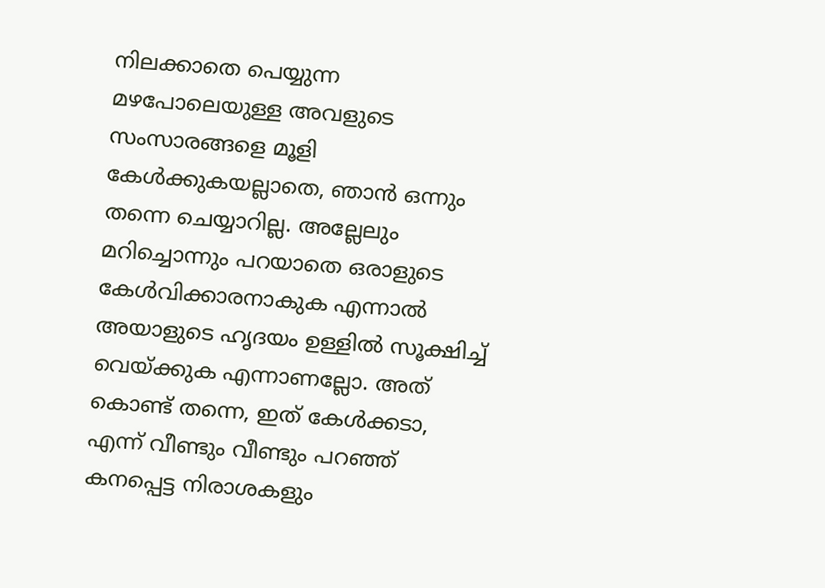നിലക്കാതെ പെയ്യുന്ന മഴപോലെയുള്ള അവളുടെ സംസാരങ്ങളെ മൂളി കേൾക്കുകയല്ലാതെ, ഞാൻ ഒന്നും തന്നെ ചെയ്യാറില്ല. അല്ലേലും മറിച്ചൊന്നും പറയാതെ ഒരാളുടെ കേൾവിക്കാരനാകുക എന്നാൽ അയാളുടെ ഹൃദയം ഉള്ളിൽ സൂക്ഷിച്ച് വെയ്ക്കുക എന്നാണല്ലോ. അത് കൊണ്ട് തന്നെ, ഇത് കേൾക്കടാ, എന്ന് വീണ്ടും വീണ്ടും പറഞ്ഞ് കനപ്പെട്ട നിരാശകളും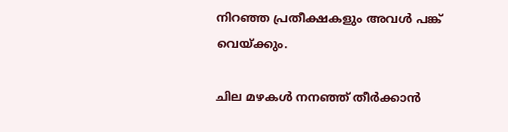നിറഞ്ഞ പ്രതീക്ഷകളും അവൾ പങ്ക് വെയ്ക്കും.

ചില മഴകൾ നനഞ്ഞ് തീർക്കാൻ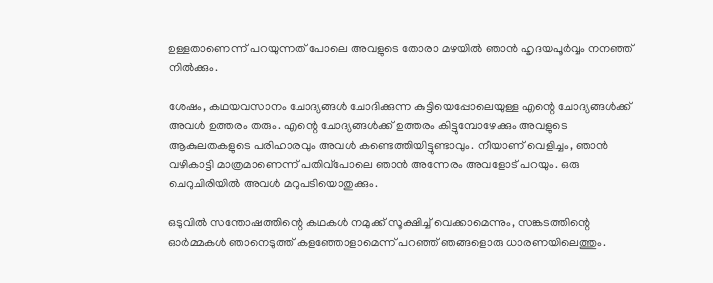ഉള്ളതാണെന്ന് പറയുന്നത് പോലെ അവളുടെ തോരാ മഴയിൽ ഞാൻ ഹൃദയപൂർവ്വം നനഞ്ഞ് നിൽക്കും.

ശേഷം, കഥയവസാനം ചോദ്യങ്ങൾ ചോദിക്കുന്ന കുട്ടിയെപ്പോലെയുള്ള എന്റെ ചോദ്യങ്ങൾക്ക് അവൾ ഉത്തരം തരും. എന്റെ ചോദ്യങ്ങൾക്ക് ഉത്തരം കിട്ടുമ്പോഴേക്കും അവളുടെ ആകുലതകളുടെ പരിഹാരവും അവൾ കണ്ടെത്തിയിട്ടുണ്ടാവും. നീയാണ് വെളിച്ചം, ഞാൻ വഴികാട്ടി മാത്രമാണെന്ന് പതിവ്പോലെ ഞാൻ അന്നേരം അവളോട് പറയും. ഒരു ചെറുചിരിയിൽ അവൾ മറുപടിയൊതുക്കും.

ഒടുവിൽ സന്തോഷത്തിന്റെ കഥകൾ നമുക്ക് സൂക്ഷിച്ച് വെക്കാമെന്നും, സങ്കടത്തിന്റെ ഓർമ്മകൾ ഞാനെടുത്ത് കളഞ്ഞോളാമെന്ന് പറഞ്ഞ് ഞങ്ങളൊരു ധാരണയിലെത്തും.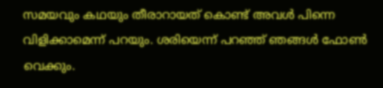സമയവും കഥയും തീരാറായത് കൊണ്ട് അവൾ പിന്നെ വിളിക്കാമെന്ന് പറയും. ശരിയെന്ന് പറഞ്ഞ് ഞങ്ങൾ ഫോൺ വെക്കും.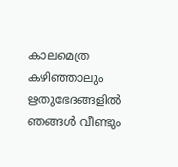കാലമെത്ര കഴിഞ്ഞാലും ഋതുഭേദങ്ങളിൽ ഞങ്ങൾ വീണ്ടും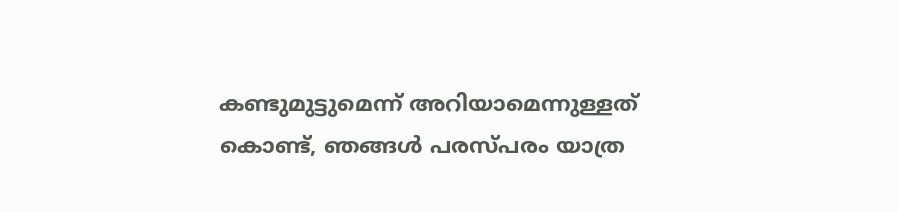കണ്ടുമുട്ടുമെന്ന് അറിയാമെന്നുള്ളത് കൊണ്ട്, ഞങ്ങൾ പരസ്പരം യാത്ര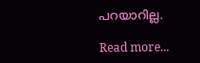പറയാറില്ല.

Read more...